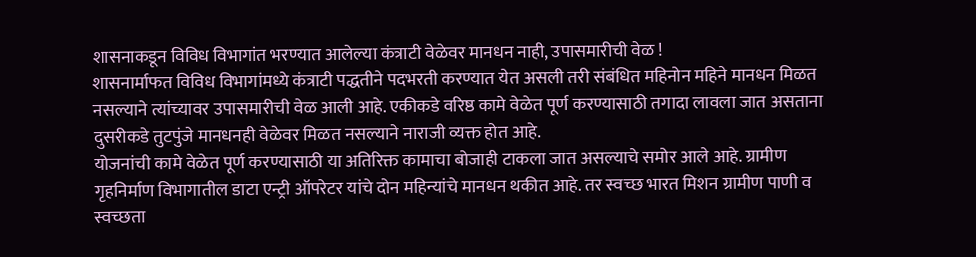शासनाकडून विविध विभागांत भरण्यात आलेल्या कंत्राटी वेळेवर मानधन नाही, उपासमारीची वेळ !
शासनार्माफत विविध विभागांमध्ये कंत्राटी पद्धतीने पदभरती करण्यात येत असली तरी संबंधित महिनोन महिने मानधन मिळत नसल्याने त्यांच्यावर उपासमारीची वेळ आली आहे. एकीकडे वरिष्ठ कामे वेळेत पूर्ण करण्यासाठी तगादा लावला जात असताना दुसरीकडे तुटपुंजे मानधनही वेळेवर मिळत नसल्याने नाराजी व्यक्त होत आहे.
योजनांची कामे वेळेत पूर्ण करण्यासाठी या अतिरिक्त कामाचा बोजाही टाकला जात असल्याचे समोर आले आहे. ग्रामीण गृहनिर्माण विभागातील डाटा एन्ट्री ऑपरेटर यांचे दोन महिन्यांचे मानधन थकीत आहे. तर स्वच्छ भारत मिशन ग्रामीण पाणी व स्वच्छता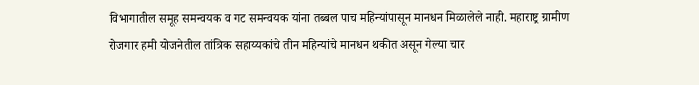विभागातील समूह समन्वयक व गट समन्वयक यांना तब्बल पाच महिन्यांपासून मानधन मिळालेले नाही. महाराष्ट्र ग्रामीण रोजगार हमी योजनेतील तांत्रिक सहाय्यकांचे तीन महिन्यांचे मानधन थकीत असून गेल्या चार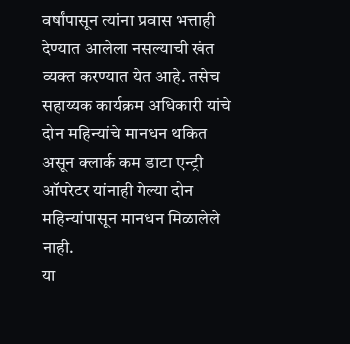वर्षांपासून त्यांना प्रवास भत्ताही देण्यात आलेला नसल्याची खंत व्यक्त करण्यात येत आहे. तसेच सहाय्यक कार्यक्रम अधिकारी यांचे दोन महिन्यांचे मानधन थकित असून क्लार्क कम डाटा एन्ट्री ऑपरेटर यांनाही गेल्या दोन महिन्यांपासून मानधन मिळालेले नाही.
या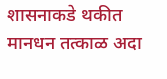शासनाकडे थकीत मानधन तत्काळ अदा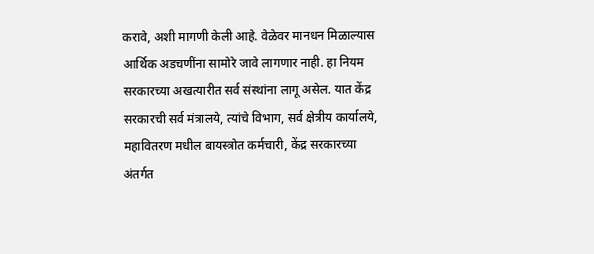करावे, अशी मागणी केली आहे. वेळेवर मानधन मिळाल्यास आर्थिक अडचणींना सामोरे जावे लागणार नाही. हा नियम सरकारच्या अखत्यारीत सर्व संस्थांना लागू असेल. यात केंद्र सरकारची सर्व मंत्रालये, त्यांचे विभाग, सर्व क्षेत्रीय कार्यालये, महावितरण मधील बायस्त्रोत कर्मचारी, केंद्र सरकारच्या अंतर्गत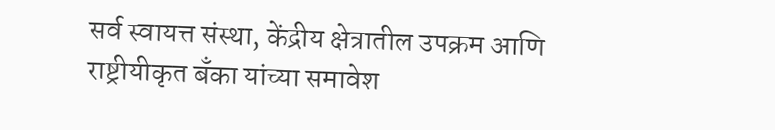सर्व स्वायत्त संस्था, केंद्रीय क्षेत्रातील उपक्रम आणि राष्ट्रीयीकृत बँका यांच्या समावेश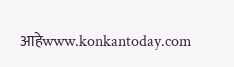आहेwww.konkantoday.com